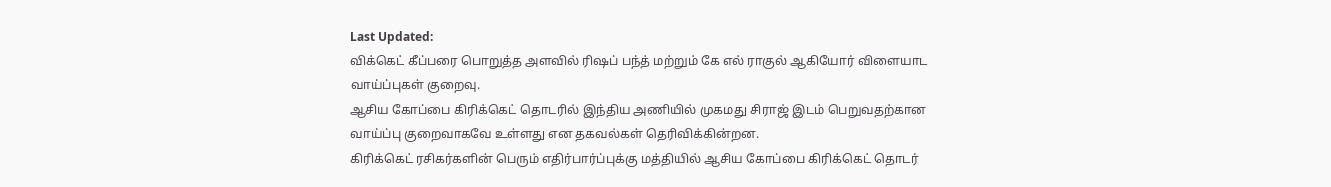Last Updated:
விக்கெட் கீப்பரை பொறுத்த அளவில் ரிஷப் பந்த் மற்றும் கே எல் ராகுல் ஆகியோர் விளையாட வாய்ப்புகள் குறைவு.
ஆசிய கோப்பை கிரிக்கெட் தொடரில் இந்திய அணியில் முகமது சிராஜ் இடம் பெறுவதற்கான வாய்ப்பு குறைவாகவே உள்ளது என தகவல்கள் தெரிவிக்கின்றன.
கிரிக்கெட் ரசிகர்களின் பெரும் எதிர்பார்ப்புக்கு மத்தியில் ஆசிய கோப்பை கிரிக்கெட் தொடர்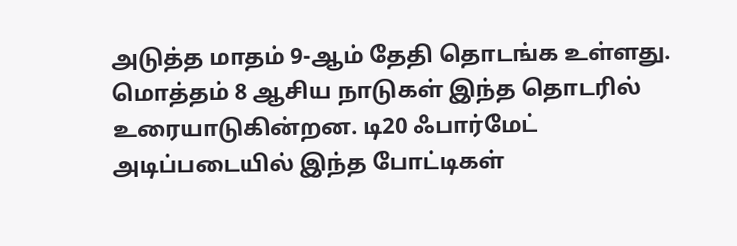அடுத்த மாதம் 9-ஆம் தேதி தொடங்க உள்ளது. மொத்தம் 8 ஆசிய நாடுகள் இந்த தொடரில் உரையாடுகின்றன. டி20 ஃபார்மேட் அடிப்படையில் இந்த போட்டிகள்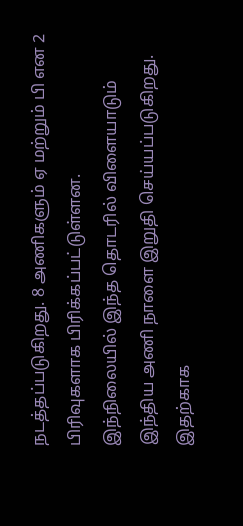நடத்தப்படுகிறது. 8 அணிகளும் ஏ மற்றும் பி என 2 பிரிவுகளாக பிரிக்கப்பட்டுள்ளன.
இந்நிலையில் இந்த தொடரில் விளையாடும் இந்திய அணி நாளை இறுதி செய்யப்படுகிறது. இதற்காக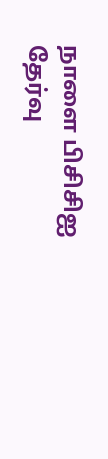நாளை பிசிசிஐ தேர்வு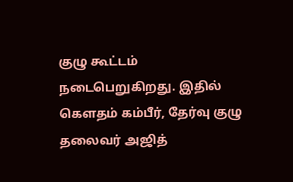குழு கூட்டம் நடைபெறுகிறது. இதில் கௌதம் கம்பீர், தேர்வு குழு தலைவர் அஜித்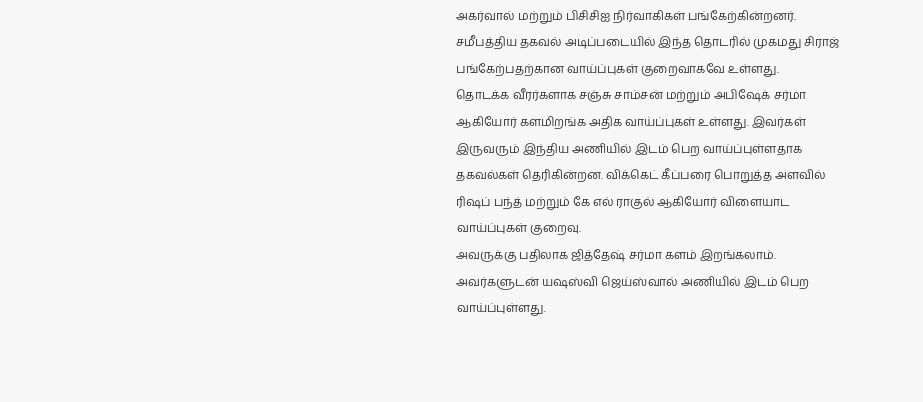அகர்வால் மற்றும் பிசிசிஐ நிர்வாகிகள் பங்கேற்கின்றனர். சமீபத்திய தகவல் அடிப்படையில் இந்த தொடரில் முகமது சிராஜ் பங்கேற்பதற்கான வாய்ப்புகள் குறைவாகவே உள்ளது.
தொடக்க வீரர்களாக சஞ்சு சாம்சன் மற்றும் அபிஷேக் சர்மா ஆகியோர் களமிறங்க அதிக வாய்ப்புகள் உள்ளது. இவர்கள் இருவரும் இந்திய அணியில் இடம் பெற வாய்ப்புள்ளதாக தகவல்கள் தெரிகின்றன. விக்கெட் கீப்பரை பொறுத்த அளவில் ரிஷப் பந்த் மற்றும் கே எல் ராகுல் ஆகியோர் விளையாட வாய்ப்புகள் குறைவு.
அவருக்கு பதிலாக ஜித்தேஷ் சர்மா களம் இறங்கலாம். அவர்களுடன் யஷஸ்வி ஜெய்ஸ்வால் அணியில் இடம் பெற வாய்ப்புள்ளது.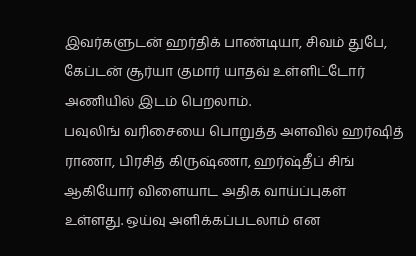இவர்களுடன் ஹர்திக் பாண்டியா, சிவம் துபே, கேப்டன் சூர்யா குமார் யாதவ் உள்ளிட்டோர் அணியில் இடம் பெறலாம்.
பவுலிங் வரிசையை பொறுத்த அளவில் ஹர்ஷித் ராணா, பிரசித் கிருஷ்ணா, ஹர்ஷ்தீப் சிங் ஆகியோர் விளையாட அதிக வாய்ப்புகள் உள்ளது. ஒய்வு அளிக்கப்படலாம் என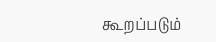கூறப்படும்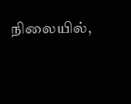நிலையில்,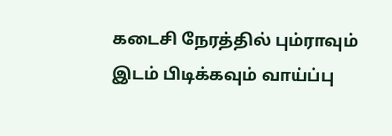கடைசி நேரத்தில் பும்ராவும் இடம் பிடிக்கவும் வாய்ப்பு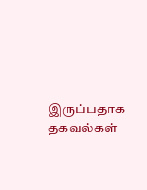இருப்பதாக தகவல்கள்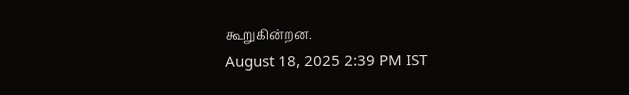கூறுகின்றன.
August 18, 2025 2:39 PM IST